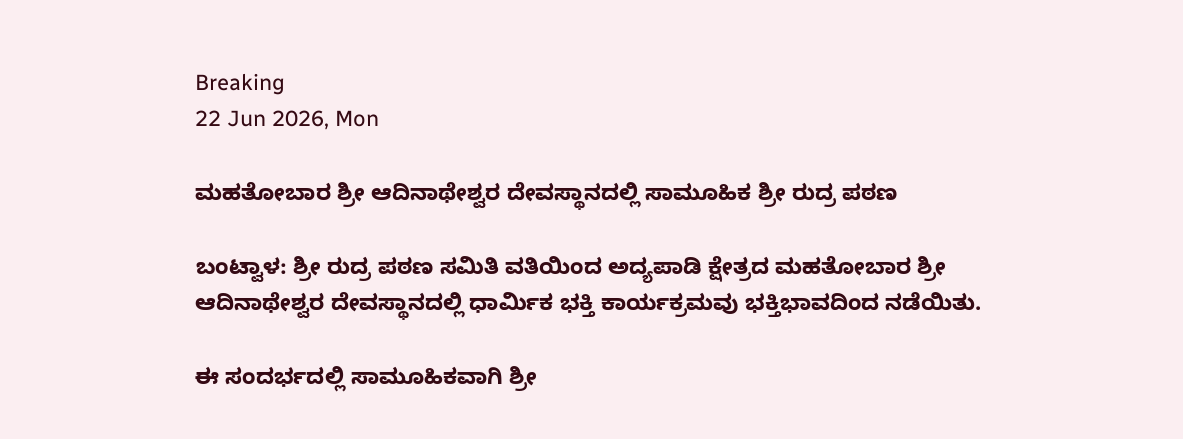Breaking
22 Jun 2026, Mon

ಮಹತೋಬಾರ ಶ್ರೀ ಆದಿನಾಥೇಶ್ವರ ದೇವಸ್ಥಾನದಲ್ಲಿ ಸಾಮೂಹಿಕ ಶ್ರೀ ರುದ್ರ ಪಠಣ

ಬಂಟ್ವಾಳ: ಶ್ರೀ ರುದ್ರ ಪಠಣ ಸಮಿತಿ ವತಿಯಿಂದ ಅದ್ಯಪಾಡಿ ಕ್ಷೇತ್ರದ ಮಹತೋಬಾರ ಶ್ರೀ ಆದಿನಾಥೇಶ್ವರ ದೇವಸ್ಥಾನದಲ್ಲಿ ಧಾರ್ಮಿಕ ಭಕ್ತಿ ಕಾರ್ಯಕ್ರಮವು ಭಕ್ತಿಭಾವದಿಂದ ನಡೆಯಿತು.

ಈ ಸಂದರ್ಭದಲ್ಲಿ ಸಾಮೂಹಿಕವಾಗಿ ಶ್ರೀ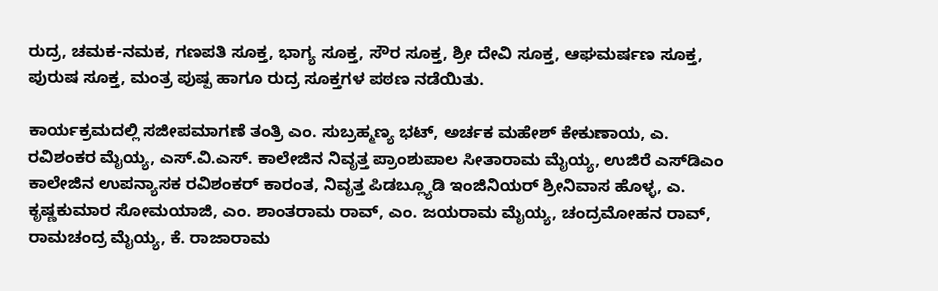ರುದ್ರ, ಚಮಕ-ನಮಕ, ಗಣಪತಿ ಸೂಕ್ತ, ಭಾಗ್ಯ ಸೂಕ್ತ, ಸೌರ ಸೂಕ್ತ, ಶ್ರೀ ದೇವಿ ಸೂಕ್ತ, ಆಘಮರ್ಷಣ ಸೂಕ್ತ, ಪುರುಷ ಸೂಕ್ತ, ಮಂತ್ರ ಪುಷ್ಪ ಹಾಗೂ ರುದ್ರ ಸೂಕ್ತಗಳ ಪಠಣ ನಡೆಯಿತು.

ಕಾರ್ಯಕ್ರಮದಲ್ಲಿ ಸಜೀಪಮಾಗಣೆ ತಂತ್ರಿ ಎಂ. ಸುಬ್ರಹ್ಮಣ್ಯ ಭಟ್, ಅರ್ಚಕ ಮಹೇಶ್ ಕೇಕುಣಾಯ, ಎ. ರವಿಶಂಕರ ಮೈಯ್ಯ, ಎಸ್.ವಿ.ಎಸ್. ಕಾಲೇಜಿನ ನಿವೃತ್ತ ಪ್ರಾಂಶುಪಾಲ ಸೀತಾರಾಮ ಮೈಯ್ಯ, ಉಜಿರೆ ಎಸ್‌ಡಿಎಂ ಕಾಲೇಜಿನ ಉಪನ್ಯಾಸಕ ರವಿಶಂಕರ್ ಕಾರಂತ, ನಿವೃತ್ತ ಪಿಡಬ್ಲ್ಯೂಡಿ ಇಂಜಿನಿಯರ್ ಶ್ರೀನಿವಾಸ ಹೊಳ್ಳ, ಎ. ಕೃಷ್ಣಕುಮಾರ ಸೋಮಯಾಜಿ, ಎಂ. ಶಾಂತರಾಮ ರಾವ್, ಎಂ. ಜಯರಾಮ ಮೈಯ್ಯ, ಚಂದ್ರಮೋಹನ ರಾವ್, ರಾಮಚಂದ್ರ ಮೈಯ್ಯ, ಕೆ. ರಾಜಾರಾಮ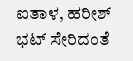ಐತಾಳ, ಹರೀಶ್ ಭಟ್ ಸೇರಿದಂತೆ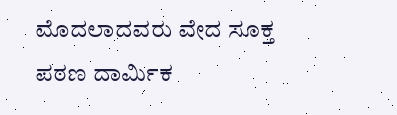ಮೊದಲಾದವರು ವೇದ ಸೂಕ್ತ ಪಠಣ ದಾರ್ಮಿಕ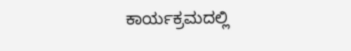ಕಾರ್ಯಕ್ರಮದಲ್ಲಿ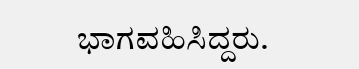ಭಾಗವಹಿಸಿದ್ದರು.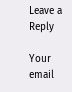Leave a Reply

Your email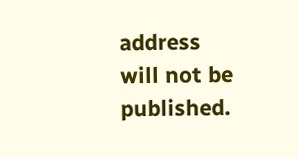address will not be published.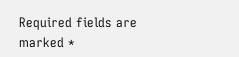Required fields are marked *